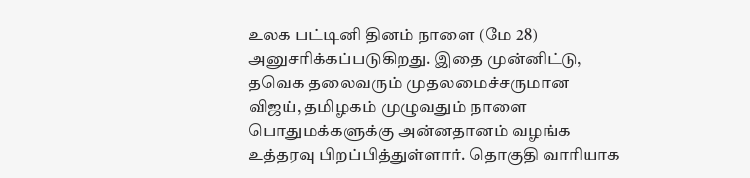உலக பட்டினி தினம் நாளை (மே 28) அனுசரிக்கப்படுகிறது. இதை முன்னிட்டு, தவெக தலைவரும் முதலமைச்சருமான
விஜய், தமிழகம் முழுவதும் நாளை பொதுமக்களுக்கு அன்னதானம் வழங்க உத்தரவு பிறப்பித்துள்ளார். தொகுதி வாரியாக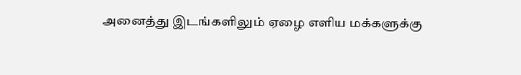அனைத்து இடங்களிலும் ஏழை எளிய மக்களுக்கு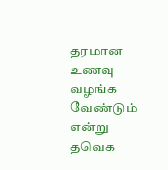தரமான உணவு வழங்க வேண்டும் என்று தவெக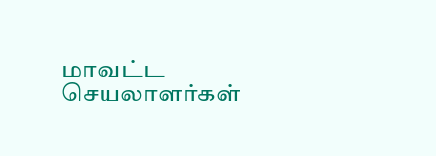மாவட்ட செயலாளர்கள்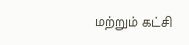மற்றும் கட்சி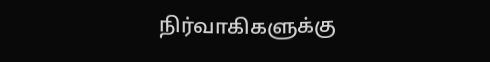நிர்வாகிகளுக்கு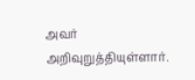அவர் அறிவுறுத்தியுள்ளார்.